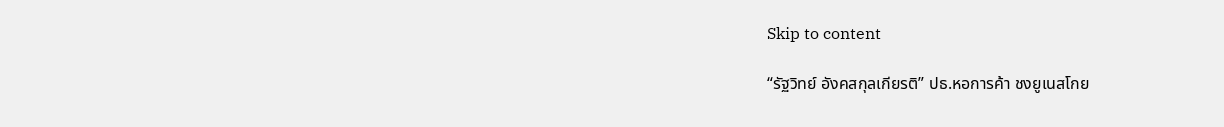Skip to content

“รัฐวิทย์ อังคสกุลเกียรติ” ปธ.หอการค้า ชงยูเนสโกย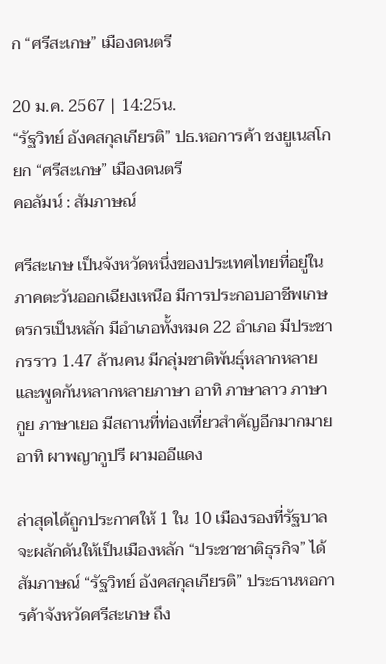ก “ศรีสะเกษ” เมืองดนตรี

20 ม.ค. 2567 | 14:25น.
“รัฐวิทย์ อังคสกุลเกียรติ” ปธ.หอการค้า ชงยูเนสโกยก “ศรีสะเกษ” เมืองดนตรี
คอลัมน์ : สัมภาษณ์

ศรีสะเกษ เป็นจังหวัดหนึ่งของประเทศไทยที่อยู่ในภาคตะวันออกเฉียงเหนือ มีการประกอบอาชีพเกษตรกรเป็นหลัก มีอำเภอทั้งหมด 22 อำเภอ มีประชากรราว 1.47 ล้านคน มีกลุ่มชาติพันธุ์หลากหลาย และพูดกันหลากหลายภาษา อาทิ ภาษาลาว ภาษากูย ภาษาเยอ มีสถานที่ท่องเที่ยวสำคัญอีกมากมาย อาทิ ผาพญากูปรี ผามออีแดง

ล่าสุดได้ถูกประกาศให้ 1 ใน 10 เมืองรองที่รัฐบาลจะผลักดันให้เป็นเมืองหลัก “ประชาชาติธุรกิจ” ได้สัมภาษณ์ “รัฐวิทย์ อังคสกุลเกียรติ” ประธานหอการค้าจังหวัดศรีสะเกษ ถึง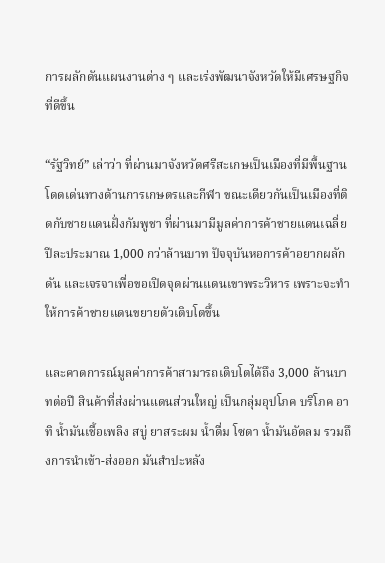การผลักดันแผนงานต่าง ๆ และเร่งพัฒนาจังหวัดให้มีเศรษฐกิจที่ดีขึ้น

“รัฐวิทย์” เล่าว่า ที่ผ่านมาจังหวัดศรีสะเกษเป็นเมืองที่มีพื้นฐานโดดเด่นทางด้านการเกษตรและกีฬา ขณะเดียวกันเป็นเมืองที่ติดกับชายแดนฝั่งกัมพูชา ที่ผ่านมามีมูลค่าการค้าชายแดนเฉลี่ยปีละประมาณ 1,000 กว่าล้านบาท ปัจจุบันหอการค้าอยากผลักดัน และเจรจาเพื่อขอเปิดจุดผ่านแดนเขาพระวิหาร เพราะจะทำให้การค้าชายแดนขยายตัวเติบโตขึ้น

และคาดการณ์มูลค่าการค้าสามารถเติบโตได้ถึง 3,000 ล้านบาทต่อปี สินค้าที่ส่งผ่านแดนส่วนใหญ่ เป็นกลุ่มอุปโภค บริโภค อาทิ น้ำมันเชื้อเพลิง สบู่ ยาสระผม น้ำดื่ม โซดา น้ำมันอัดลม รวมถึงการนำเข้า-ส่งออก มันสำปะหลัง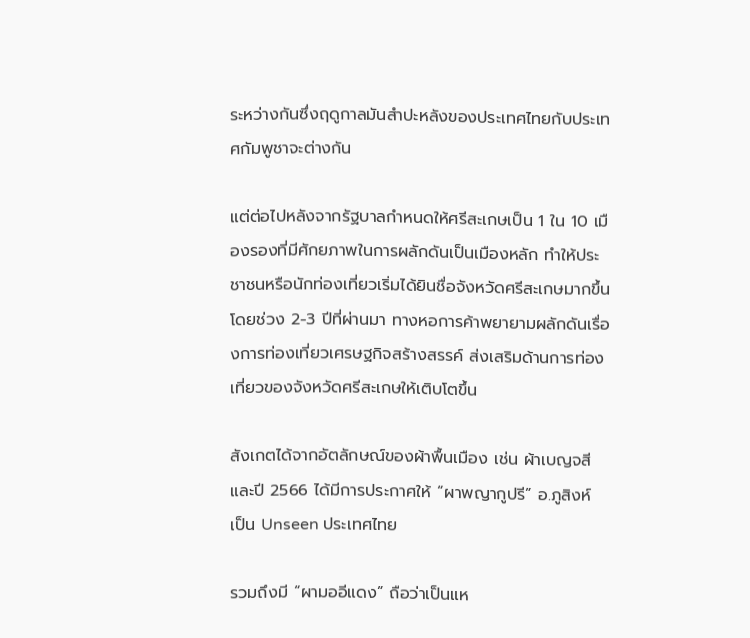ระหว่างกันซึ่งฤดูกาลมันสำปะหลังของประเทศไทยกับประเทศกัมพูชาจะต่างกัน

แต่ต่อไปหลังจากรัฐบาลกำหนดให้ศรีสะเกษเป็น 1 ใน 10 เมืองรองที่มีศักยภาพในการผลักดันเป็นเมืองหลัก ทำให้ประชาชนหรือนักท่องเที่ยวเริ่มได้ยินชื่อจังหวัดศรีสะเกษมากขึ้น โดยช่วง 2-3 ปีที่ผ่านมา ทางหอการค้าพยายามผลักดันเรื่องการท่องเที่ยวเศรษฐกิจสร้างสรรค์ ส่งเสริมด้านการท่องเที่ยวของจังหวัดศรีสะเกษให้เติบโตขึ้น

สังเกตได้จากอัตลักษณ์ของผ้าพื้นเมือง เช่น ผ้าเบญจสี และปี 2566 ได้มีการประกาศให้ “ผาพญากูปรี” อ.ภูสิงห์ เป็น Unseen ประเทศไทย

รวมถึงมี “ผามออีแดง” ถือว่าเป็นแห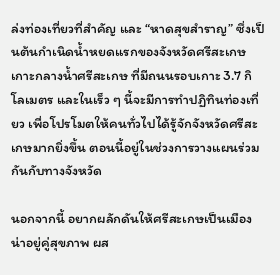ล่งท่องเที่ยวที่สำคัญ และ “หาดสุขสำราญ” ซึ่งเป็นต้นกำเนิดน้ำหยดแรกของจังหวัดศรีสะเกษ เกาะกลางน้ำศรีสะเกษ ที่มีถนนรอบเกาะ 3.7 กิโลเมตร และในเร็ว ๆ นี้จะมีการทำปฏิทินท่องเที่ยว เพื่อโปรโมตให้คนทั่วไปได้รู้จักจังหวัดศรีสะเกษมากยิ่งขึ้น ตอนนี้อยู่ในช่วงการวางแผนร่วมกันกับทางจังหวัด

นอกจากนี้ อยากผลักดันให้ศรีสะเกษเป็นเมืองน่าอยู่คู่สุขภาพ ผส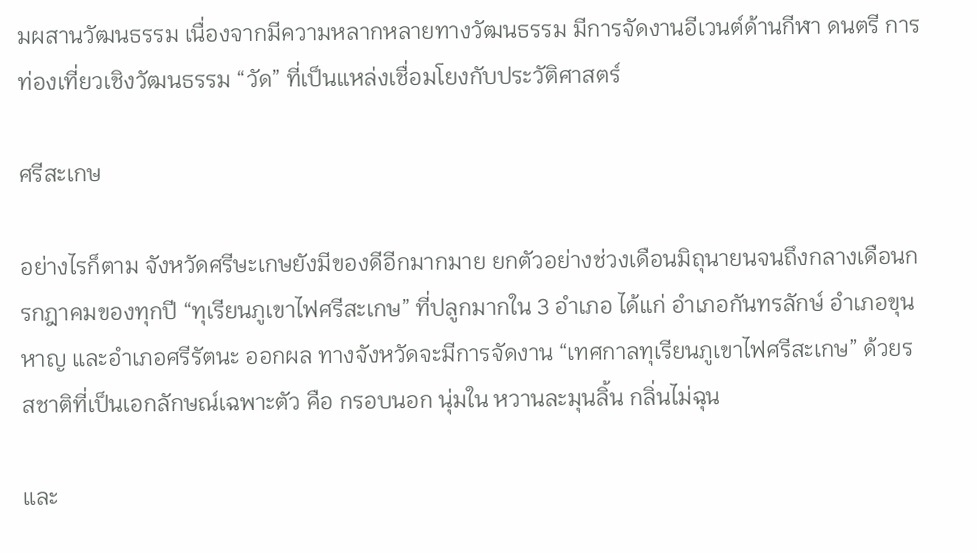มผสานวัฒนธรรม เนื่องจากมีความหลากหลายทางวัฒนธรรม มีการจัดงานอีเวนต์ด้านกีฬา ดนตรี การท่องเที่ยวเชิงวัฒนธรรม “วัด” ที่เป็นแหล่งเชื่อมโยงกับประวัติศาสตร์

ศรีสะเกษ

อย่างไรก็ตาม จังหวัดศรีษะเกษยังมีของดีอีกมากมาย ยกตัวอย่างช่วงเดือนมิถุนายนจนถึงกลางเดือนกรกฎาคมของทุกปี “ทุเรียนภูเขาไฟศรีสะเกษ” ที่ปลูกมากใน 3 อำเภอ ได้แก่ อำเภอกันทรลักษ์ อำเภอขุนหาญ และอำเภอศรีรัตนะ ออกผล ทางจังหวัดจะมีการจัดงาน “เทศกาลทุเรียนภูเขาไฟศรีสะเกษ” ด้วยรสชาติที่เป็นเอกลักษณ์เฉพาะตัว คือ กรอบนอก นุ่มใน หวานละมุนลิ้น กลิ่นไม่ฉุน

และ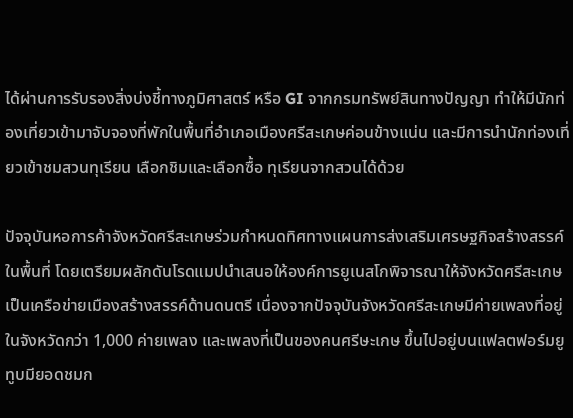ได้ผ่านการรับรองสิ่งบ่งชี้ทางภูมิศาสตร์ หรือ GI จากกรมทรัพย์สินทางปัญญา ทำให้มีนักท่องเที่ยวเข้ามาจับจองที่พักในพื้นที่อำเภอเมืองศรีสะเกษค่อนข้างแน่น และมีการนำนักท่องเที่ยวเข้าชมสวนทุเรียน เลือกชิมและเลือกซื้อ ทุเรียนจากสวนได้ด้วย

ปัจจุบันหอการค้าจังหวัดศรีสะเกษร่วมกำหนดทิศทางแผนการส่งเสริมเศรษฐกิจสร้างสรรค์ในพื้นที่ โดยเตรียมผลักดันโรดแมปนำเสนอให้องค์การยูเนสโกพิจารณาให้จังหวัดศรีสะเกษเป็นเครือข่ายเมืองสร้างสรรค์ด้านดนตรี เนื่องจากปัจจุบันจังหวัดศรีสะเกษมีค่ายเพลงที่อยู่ในจังหวัดกว่า 1,000 ค่ายเพลง และเพลงที่เป็นของคนศรีษะเกษ ขึ้นไปอยู่บนแฟลตฟอร์มยูทูบมียอดชมก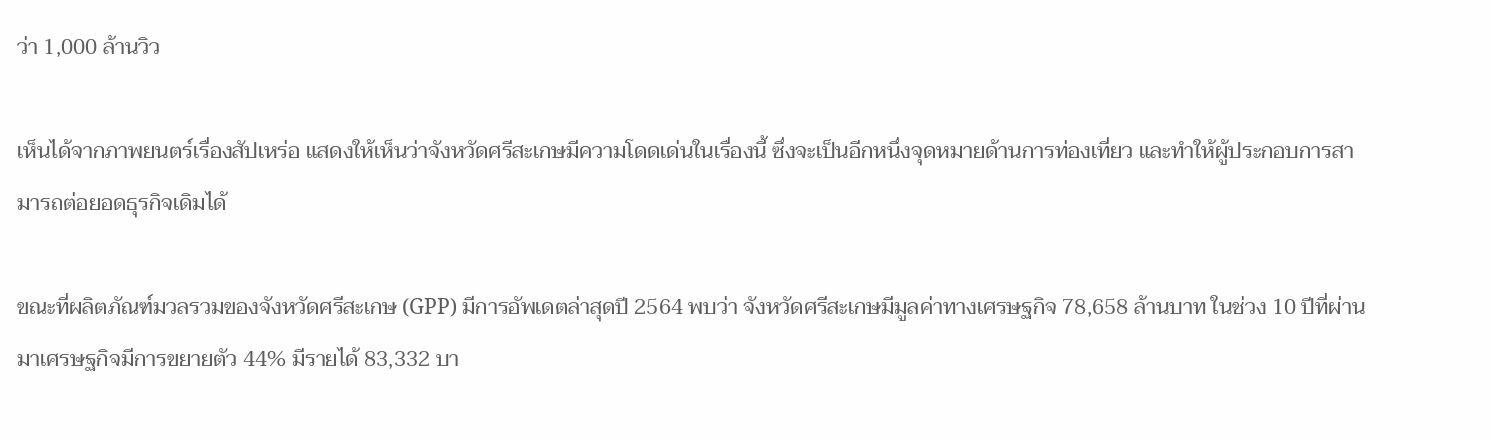ว่า 1,000 ล้านวิว

เห็นได้จากภาพยนตร์เรื่องสัปเหร่อ แสดงให้เห็นว่าจังหวัดศรีสะเกษมีความโดดเด่นในเรื่องนี้ ซึ่งจะเป็นอีกหนึ่งจุดหมายด้านการท่องเที่ยว และทำให้ผู้ประกอบการสามารถต่อยอดธุรกิจเดิมได้

ขณะที่ผลิตภัณฑ์มวลรวมของจังหวัดศรีสะเกษ (GPP) มีการอัพเดตล่าสุดปี 2564 พบว่า จังหวัดศรีสะเกษมีมูลค่าทางเศรษฐกิจ 78,658 ล้านบาท ในช่วง 10 ปีที่ผ่านมาเศรษฐกิจมีการขยายตัว 44% มีรายได้ 83,332 บา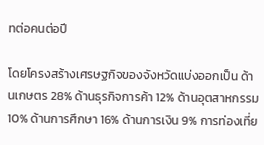ทต่อคนต่อปี

โดยโครงสร้างเศรษฐกิจของจังหวัดแบ่งออกเป็น ด้านเกษตร 28% ด้านธุรกิจการค้า 12% ด้านอุตสาหกรรม 10% ด้านการศึกษา 16% ด้านการเงิน 9% การท่องเที่ย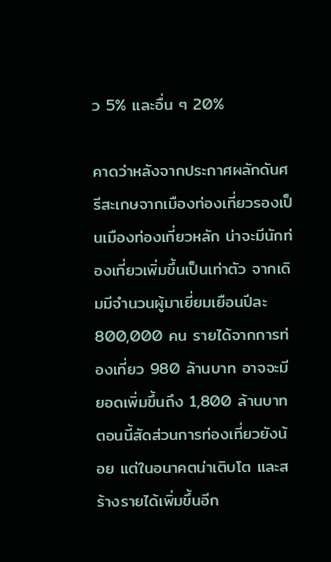ว 5% และอื่น ๆ 20%

คาดว่าหลังจากประกาศผลักดันศรีสะเกษจากเมืองท่องเที่ยวรองเป็นเมืองท่องเที่ยวหลัก น่าจะมีนักท่องเที่ยวเพิ่มขึ้นเป็นเท่าตัว จากเดิมมีจำนวนผู้มาเยี่ยมเยือนปีละ 800,000 คน รายได้จากการท่องเที่ยว 980 ล้านบาท อาจจะมียอดเพิ่มขึ้นถึง 1,800 ล้านบาท ตอนนี้สัดส่วนการท่องเที่ยวยังน้อย แต่ในอนาคตน่าเติบโต และสร้างรายได้เพิ่มขึ้นอีก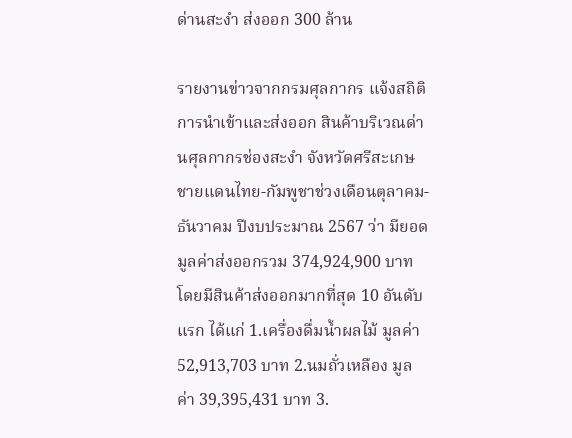ด่านสะงำ ส่งออก 300 ล้าน

รายงานข่าวจากกรมศุลกากร แจ้งสถิติการนำเข้าและส่งออก สินค้าบริเวณด่านศุลกากรช่องสะงำ จังหวัดศรีสะเกษ ชายแดนไทย-กัมพูชาช่วงเดือนตุลาคม-ธันวาคม ปีงบประมาณ 2567 ว่า มียอดมูลค่าส่งออกรวม 374,924,900 บาท โดยมีสินค้าส่งออกมากที่สุด 10 อันดับแรก ได้แก่ 1.เครื่องดื่มน้ำผลไม้ มูลค่า 52,913,703 บาท 2.นมถั่วเหลือง มูลค่า 39,395,431 บาท 3.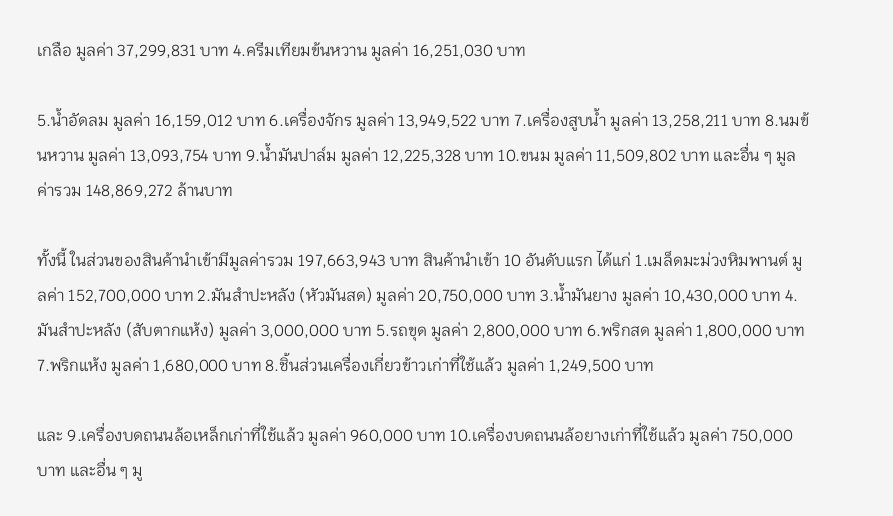เกลือ มูลค่า 37,299,831 บาท 4.ครีมเทียมข้นหวาน มูลค่า 16,251,030 บาท

5.น้ำอัดลม มูลค่า 16,159,012 บาท 6.เครื่องจักร มูลค่า 13,949,522 บาท 7.เครื่องสูบน้ำ มูลค่า 13,258,211 บาท 8.นมข้นหวาน มูลค่า 13,093,754 บาท 9.น้ำมันปาล์ม มูลค่า 12,225,328 บาท 10.ขนม มูลค่า 11,509,802 บาท และอื่น ๆ มูลค่ารวม 148,869,272 ล้านบาท

ทั้งนี้ ในส่วนของสินค้านำเข้ามีมูลค่ารวม 197,663,943 บาท สินค้านำเข้า 10 อันดับแรก ได้แก่ 1.เมล็ดมะม่วงหิมพานต์ มูลค่า 152,700,000 บาท 2.มันสำปะหลัง (หัวมันสด) มูลค่า 20,750,000 บาท 3.น้ำมันยาง มูลค่า 10,430,000 บาท 4.มันสำปะหลัง (สับตากแห้ง) มูลค่า 3,000,000 บาท 5.รถขุด มูลค่า 2,800,000 บาท 6.พริกสด มูลค่า 1,800,000 บาท 7.พริกแห้ง มูลค่า 1,680,000 บาท 8.ชิ้นส่วนเครื่องเกี่ยวข้าวเก่าที่ใช้แล้ว มูลค่า 1,249,500 บาท

และ 9.เครื่องบดถนนล้อเหล็กเก่าที่ใช้แล้ว มูลค่า 960,000 บาท 10.เครื่องบดถนนล้อยางเก่าที่ใช้แล้ว มูลค่า 750,000 บาท และอื่น ๆ มู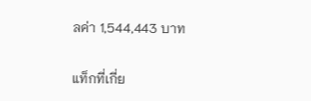ลค่า 1,544,443 บาท

แท็กที่เกี่ย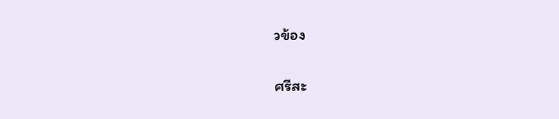วข้อง

ศรีสะ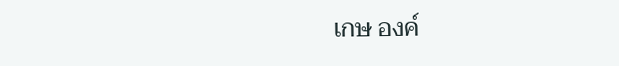เกษ องค์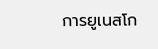การยูเนสโก